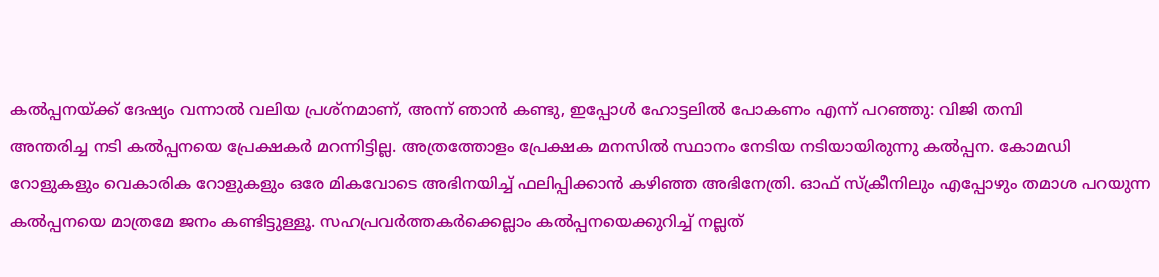കൽപ്പനയ്ക്ക് ദേഷ്യം വന്നാൽ വലിയ പ്രശ്നമാണ്, അന്ന് ഞാൻ കണ്ടു, ഇപ്പോൾ ഹോട്ടലിൽ പോകണം എന്ന് പറഞ്ഞു: വിജി തമ്പി
അന്തരിച്ച നടി കൽപ്പനയെ പ്രേക്ഷകർ മറന്നിട്ടില്ല. അത്രത്തോളം പ്രേക്ഷക മനസിൽ സ്ഥാനം നേടിയ നടിയായിരുന്നു കൽപ്പന. കോമഡി റോളുകളും വെകാരിക റോളുകളും ഒരേ മികവോടെ അഭിനയിച്ച് ഫലിപ്പിക്കാൻ കഴിഞ്ഞ അഭിനേത്രി. ഓഫ് സ്ക്രീനിലും എപ്പോഴും തമാശ പറയുന്ന കൽപ്പനയെ മാത്രമേ ജനം കണ്ടിട്ടുള്ളൂ. സഹപ്രവർത്തകർക്കെല്ലാം കൽപ്പനയെക്കുറിച്ച് നല്ലത്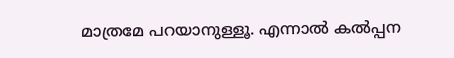മാത്രമേ പറയാനുള്ളൂ. എന്നാൽ കൽപ്പന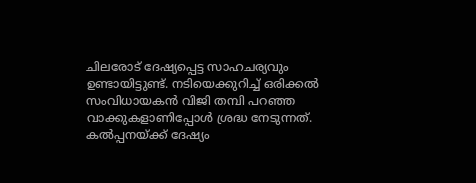ചിലരോട് ദേഷ്യപ്പെട്ട സാഹചര്യവും ഉണ്ടായിട്ടുണ്ട്. നടിയെക്കുറിച്ച് ഒരിക്കൽ സംവിധായകൻ വിജി തമ്പി പറഞ്ഞ വാക്കുകളാണിപ്പോൾ ശ്രദ്ധ നേടുന്നത്.
കൽപ്പനയ്ക്ക് ദേഷ്യം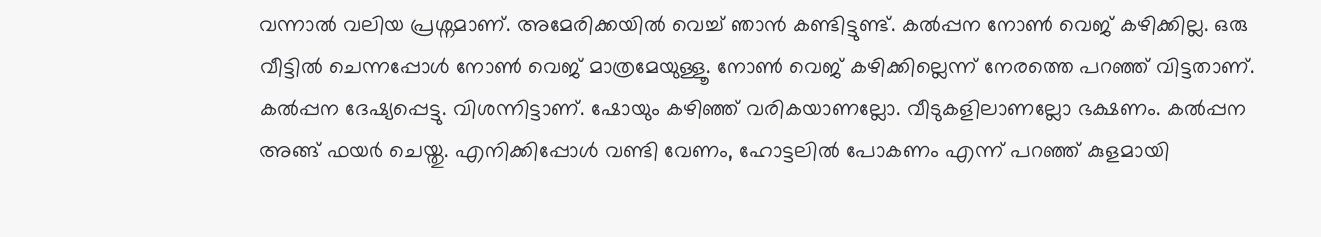വന്നാൽ വലിയ പ്രശ്നമാണ്. അമേരിക്കയിൽ വെച്ച് ഞാൻ കണ്ടിട്ടുണ്ട്. കൽപ്പന നോൺ വെജ് കഴിക്കില്ല. ഒരു വീട്ടിൽ ചെന്നപ്പോൾ നോൺ വെജ് മാത്രമേയുള്ളൂ. നോൺ വെജ് കഴിക്കില്ലെന്ന് നേരത്തെ പറഞ്ഞ് വിട്ടതാണ്. കൽപ്പന ദേഷ്യപ്പെട്ടു. വിശന്നിട്ടാണ്. ഷോയും കഴിഞ്ഞ് വരികയാണല്ലോ. വീടുകളിലാണല്ലോ ഭക്ഷണം. കൽപ്പന അങ്ങ് ഫയർ ചെയ്തു. എനിക്കിപ്പോൾ വണ്ടി വേണം, ഹോട്ടലിൽ പോകണം എന്ന് പറഞ്ഞ് കുളമായി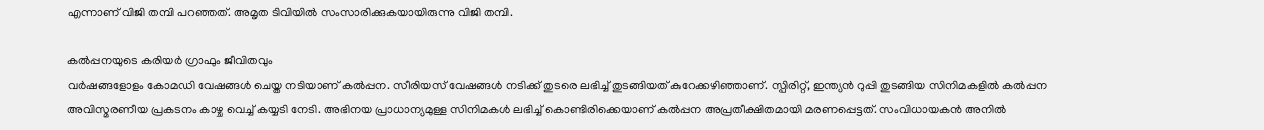എന്നാണ് വിജി തമ്പി പറഞ്ഞത്. അമൃത ടിവിയിൽ സംസാരിക്കുകയായിരുന്നു വിജി തമ്പി.

കൽപ്പനയുടെ കരിയർ ഗ്രാഫും ജീവിതവും
വർഷങ്ങളോളം കോമഡി വേഷങ്ങൾ ചെയ്ത നടിയാണ് കൽപ്പന. സീരിയസ് വേഷങ്ങൾ നടിക്ക് തുടരെ ലഭിച്ച് തുടങ്ങിയത് കുറേക്കഴിഞ്ഞാണ്. സ്പിരിറ്റ്, ഇന്ത്യൻ റുപ്പി തുടങ്ങിയ സിനിമകളിൽ കൽപ്പന അവിസ്മരണീയ പ്രകടനം കാഴ്ച വെച്ച് കയ്യടി നേടി. അഭിനയ പ്രാധാന്യമുള്ള സിനിമകൾ ലഭിച്ച് കൊണ്ടിരിക്കെയാണ് കൽപ്പന അപ്രതീക്ഷിതമായി മരണപ്പെട്ടത്. സംവിധായകൻ അനിൽ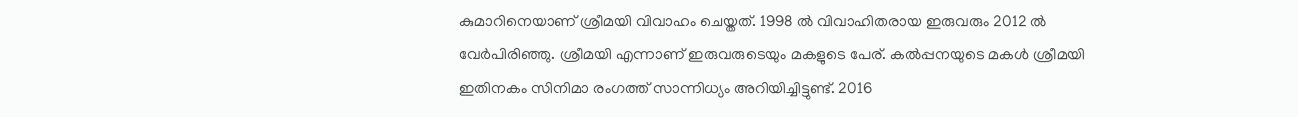കുമാറിനെയാണ് ശ്രീമയി വിവാഹം ചെയ്തത്. 1998 ൽ വിവാഹിതരായ ഇരുവരും 2012 ൽ വേർപിരിഞ്ഞു. ശ്രീമയി എന്നാണ് ഇരുവരുടെയും മകളുടെ പേര്. കൽപ്പനയുടെ മകൾ ശ്രീമയി ഇതിനകം സിനിമാ രംഗത്ത് സാന്നിധ്യം അറിയിച്ചിട്ടുണ്ട്. 2016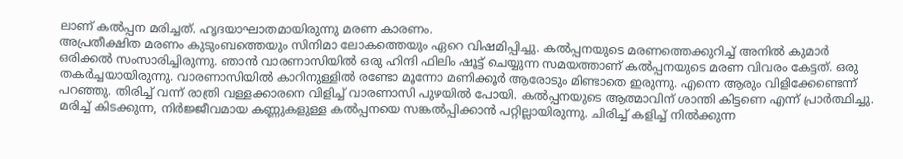ലാണ് കൽപ്പന മരിച്ചത്. ഹൃദയാഘാതമായിരുന്നു മരണ കാരണം.
അപ്രതീക്ഷിത മരണം കുടുംബത്തെയും സിനിമാ ലോകത്തെയും ഏറെ വിഷമിപ്പിച്ചു. കൽപ്പനയുടെ മരണത്തെക്കുറിച്ച് അനിൽ കുമാർ ഒരിക്കൽ സംസാരിച്ചിരുന്നു. ഞാൻ വാരണാസിയിൽ ഒരു ഹിന്ദി ഫിലിം ഷൂട്ട് ചെയ്യുന്ന സമയത്താണ് കൽപ്പനയുടെ മരണ വിവരം കേട്ടത്. ഒരു തകർച്ചയായിരുന്നു. വാരണാസിയിൽ കാറിനുള്ളിൽ രണ്ടോ മൂന്നോ മണിക്കൂർ ആരോടും മിണ്ടാതെ ഇരുന്നു. എന്നെ ആരും വിളിക്കേണ്ടെന്ന് പറഞ്ഞു. തിരിച്ച് വന്ന് രാത്രി വള്ളക്കാരനെ വിളിച്ച് വാരണാസി പുഴയിൽ പോയി. കൽപ്പനയുടെ ആത്മാവിന് ശാന്തി കിട്ടണെ എന്ന് പ്രാർത്ഥിച്ചു. മരിച്ച് കിടക്കുന്ന, നിർജ്ജീവമായ കണ്ണുകളുള്ള കൽപ്പനയെ സങ്കൽപ്പിക്കാൻ പറ്റില്ലായിരുന്നു. ചിരിച്ച് കളിച്ച് നിൽക്കുന്ന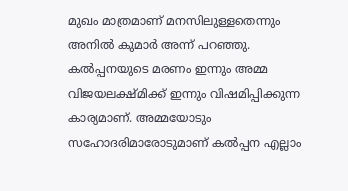മുഖം മാത്രമാണ് മനസിലുള്ളതെന്നും അനിൽ കുമാർ അന്ന് പറഞ്ഞു.
കൽപ്പനയുടെ മരണം ഇന്നും അമ്മ വിജയലക്ഷ്മിക്ക് ഇന്നും വിഷമിപ്പിക്കുന്ന കാര്യമാണ്. അമ്മയോടും സഹോദരിമാരോടുമാണ് കൽപ്പന എല്ലാം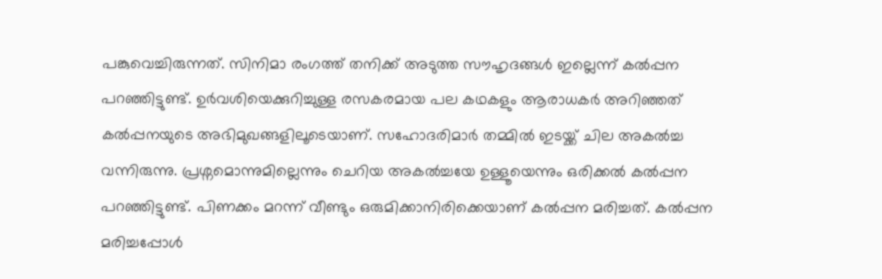പങ്കുവെച്ചിരുന്നത്. സിനിമാ രംഗത്ത് തനിക്ക് അടുത്ത സൗഹൃദങ്ങൾ ഇല്ലെന്ന് കൽപ്പന പറഞ്ഞിട്ടുണ്ട്. ഉർവശിയെക്കുറിച്ചുള്ള രസകരമായ പല കഥകളും ആരാധകർ അറിഞ്ഞത് കൽപ്പനയുടെ അഭിമുഖങ്ങളിലൂടെയാണ്. സഹോദരിമാർ തമ്മിൽ ഇടയ്ക്ക് ചില അകൽച്ച വന്നിരുന്നു. പ്രശ്നമൊന്നുമില്ലെന്നും ചെറിയ അകൽച്ചയേ ഉള്ളൂയെന്നും ഒരിക്കൽ കൽപ്പന പറഞ്ഞിട്ടുണ്ട്. പിണക്കം മറന്ന് വീണ്ടും ഒരുമിക്കാനിരിക്കെയാണ് കൽപ്പന മരിച്ചത്. കൽപ്പന മരിച്ചപ്പോൾ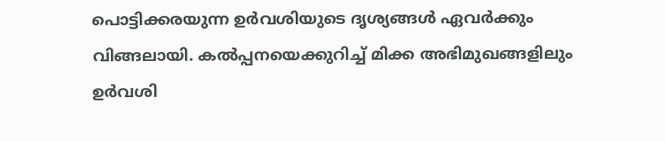പൊട്ടിക്കരയുന്ന ഉർവശിയുടെ ദൃശ്യങ്ങൾ ഏവർക്കും വിങ്ങലായി. കൽപ്പനയെക്കുറിച്ച് മിക്ക അഭിമുഖങ്ങളിലും ഉർവശി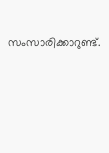സംസാരിക്കാറുണ്ട്.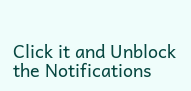Click it and Unblock the Notifications